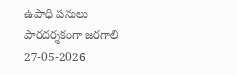ఉపాధి పనులు పారదర్శకంగా జరగాలి
27-05-2026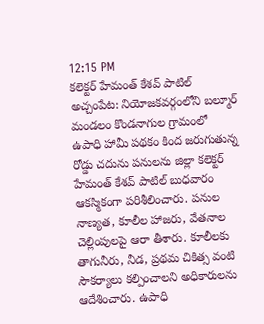12:15 PM
కలెక్టర్ హేమంత్ కేశవ్ పాటిల్
అచ్చంపేట: నియోజకవర్గంలోని బల్మూర్ మండలం కొండనాగుల గ్రామంలో ఉపాధి హామీ పథకం కింద జరుగుతున్న రోడ్డు చదును పనులను జిల్లా కలెక్టర్ హేమంత్ కేశవ్ పాటిల్ బుధవారం ఆకస్మికంగా పరిశీలించారు. పనుల నాణ్యత, కూలీల హాజరు, వేతనాల చెల్లింపులపై ఆరా తీశారు. కూలీలకు తాగునీరు, నీడ, ప్రథమ చికిత్స వంటి సౌకర్యాలు కల్పించాలని అధికారులను ఆదేశించారు. ఉపాధి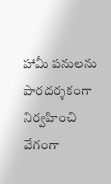హామీ పనులను పారదర్శకంగా నిర్వహించి వేగంగా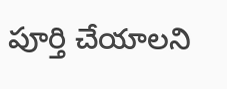పూర్తి చేయాలని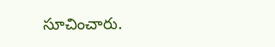సూచించారు.